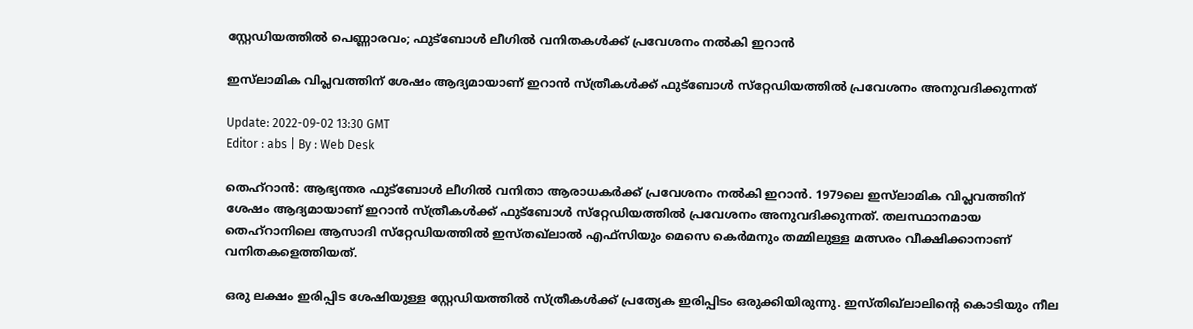സ്റ്റേഡിയത്തിൽ പെണ്ണാരവം; ഫുട്‌ബോൾ ലീഗിൽ വനിതകൾക്ക് പ്രവേശനം നൽകി ഇറാൻ

ഇസ്‌ലാമിക വിപ്ലവത്തിന് ശേഷം ആദ്യമായാണ് ഇറാൻ സ്ത്രീകൾക്ക് ഫുട്‌ബോൾ സ്‌റ്റേഡിയത്തിൽ പ്രവേശനം അനുവദിക്കുന്നത്

Update: 2022-09-02 13:30 GMT
Editor : abs | By : Web Desk

തെഹ്‌റാൻ: ആഭ്യന്തര ഫുട്‌ബോൾ ലീഗിൽ വനിതാ ആരാധകർക്ക് പ്രവേശനം നൽകി ഇറാൻ. 1979ലെ ഇസ്‌ലാമിക വിപ്ലവത്തിന് ശേഷം ആദ്യമായാണ് ഇറാൻ സ്ത്രീകൾക്ക് ഫുട്‌ബോൾ സ്‌റ്റേഡിയത്തിൽ പ്രവേശനം അനുവദിക്കുന്നത്. തലസ്ഥാനമായ തെഹ്‌റാനിലെ ആസാദി സ്‌റ്റേഡിയത്തിൽ ഇസ്തഖ്‌ലാൽ എഫ്‌സിയും മെസെ കെർമനും തമ്മിലുള്ള മത്സരം വീക്ഷിക്കാനാണ് വനിതകളെത്തിയത്.

ഒരു ലക്ഷം ഇരിപ്പിട ശേഷിയുള്ള സ്റ്റേഡിയത്തിൽ സ്ത്രീകൾക്ക് പ്രത്യേക ഇരിപ്പിടം ഒരുക്കിയിരുന്നു. ഇസ്തിഖ്‌ലാലിന്റെ കൊടിയും നീല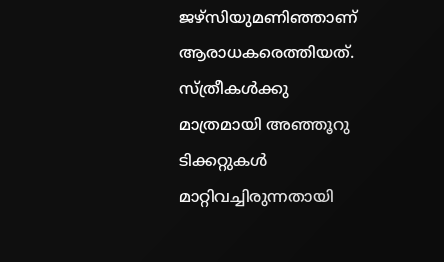ജഴ്‌സിയുമണിഞ്ഞാണ് ആരാധകരെത്തിയത്. സ്ത്രീകൾക്കു മാത്രമായി അഞ്ഞൂറു ടിക്കറ്റുകൾ മാറ്റിവച്ചിരുന്നതായി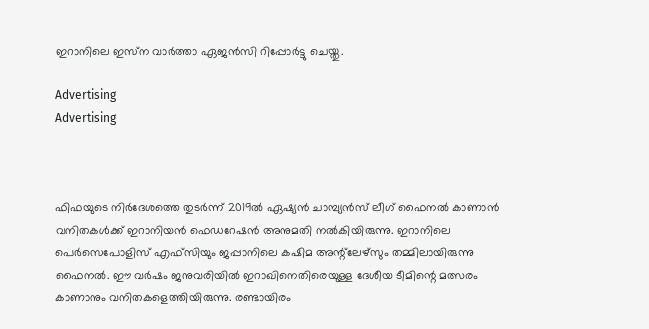ഇറാനിലെ ഇസ്‌ന വാർത്താ ഏജൻസി റിപ്പോർട്ടു ചെയ്തു.

Advertising
Advertising



ഫിഫയുടെ നിർദേശത്തെ തുടർന്ന് 2019ൽ ഏഷ്യൻ ചാമ്പ്യൻസ് ലീഗ് ഫൈനൽ കാണാൻ വനിതകൾക്ക് ഇറാനിയൻ ഫെഡറേഷൻ അനുമതി നൽകിയിരുന്നു. ഇറാനിലെ പെർസെപോളിസ് എഫ്‌സിയും ജപ്പാനിലെ കഷിമ അന്റ്‌ലേഴ്‌സും തമ്മിലായിരുന്നു ഫൈനൽ. ഈ വർഷം ജനുവരിയിൽ ഇറാഖിനെതിരെയുള്ള ദേശീയ ടീമിന്റെ മത്സരം കാണാനും വനിതകളെത്തിയിരുന്നു. രണ്ടായിരം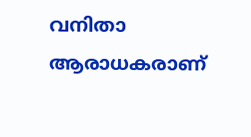വനിതാ ആരാധകരാണ്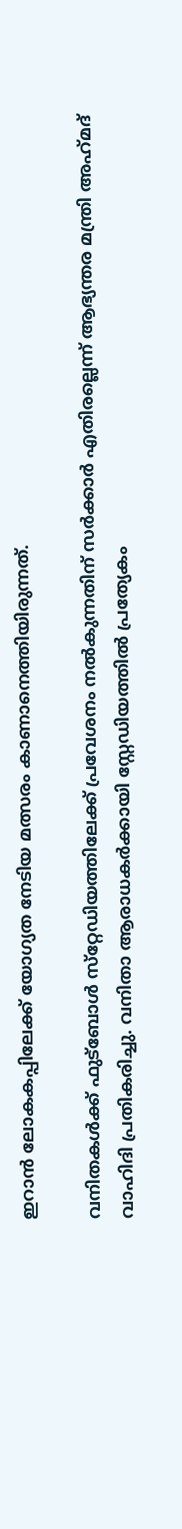ഇറാൻ ലോകകപ്പിലേക്ക് യോഗ്യത നേടിയ മത്സരം കാണാനെത്തിയിരുന്നത്.

വനിതകൾക്ക് ഫുട്‌ബോൾ സ്‌റ്റേഡിയത്തിലേക്ക് പ്രവേശനം നൽകുന്നതിന് സർക്കാർ എതിരല്ലെന്ന് ആഭ്യന്തര മന്ത്രി അഹ്‌മദ് വാഹിദി പ്രതികരിച്ചു. വനിതാ ആരാധകർക്കായി സ്റ്റേഡിയത്തിൽ പ്രത്യേകം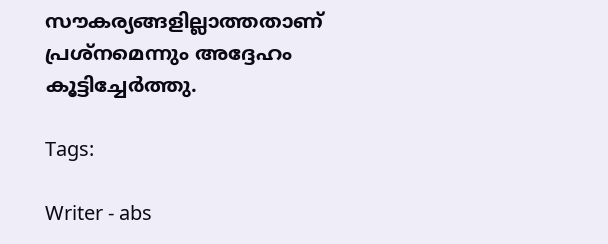സൗകര്യങ്ങളില്ലാത്തതാണ് പ്രശ്‌നമെന്നും അദ്ദേഹം കൂട്ടിച്ചേർത്തു.

Tags:

Writer - abs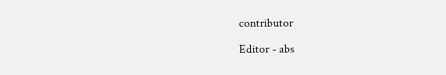contributor

Editor - abs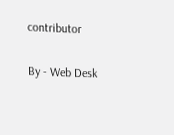contributor

By - Web Desk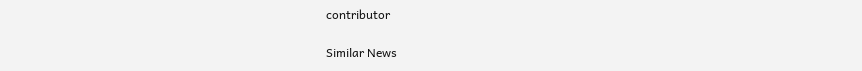contributor

Similar News